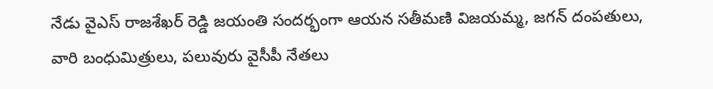నేడు వైఎస్ రాజశేఖర్ రెడ్డి జయంతి సందర్భంగా ఆయన సతీమణి విజయమ్మ, జగన్ దంపతులు, వారి బంధుమిత్రులు, పలువురు వైసీపీ నేతలు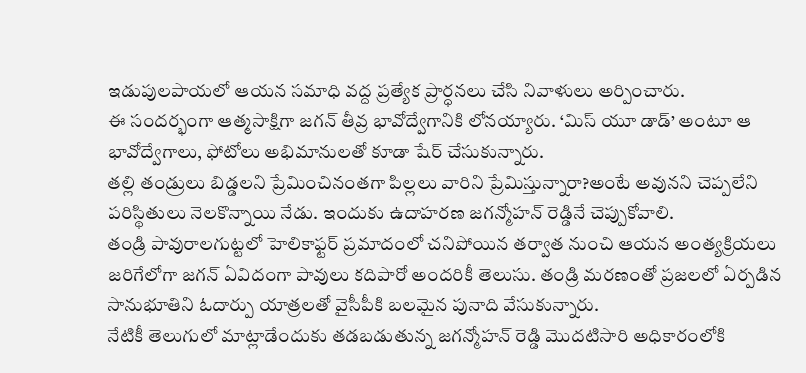ఇడుపులపాయలో ఆయన సమాధి వద్ద ప్రత్యేక ప్రార్ధనలు చేసి నివాళులు అర్పించారు.
ఈ సందర్భంగా ఆత్మసాక్షిగా జగన్ తీవ్ర భావోద్వేగానికి లోనయ్యారు. ‘మిస్ యూ డాడ్’ అంటూ ఆ భావోద్వేగాలు, ఫోటోలు అభిమానులతో కూడా షేర్ చేసుకున్నారు.
తల్లి తండ్రులు బిడ్డలని ప్రేమించినంతగా పిల్లలు వారిని ప్రేమిస్తున్నారా?అంటే అవునని చెప్పలేని పరిస్థితులు నెలకొన్నాయి నేడు. ఇందుకు ఉదాహరణ జగన్మోహన్ రెడ్డినే చెప్పుకోవాలి.
తండ్రి పావురాలగుట్టలో హెలికాఫ్టర్ ప్రమాదంలో చనిపోయిన తర్వాత నుంచి ఆయన అంత్యక్రియలు జరిగేలోగా జగన్ ఏవిదంగా పావులు కదిపారో అందరికీ తెలుసు. తండ్రి మరణంతో ప్రజలలో ఏర్పడిన సానుభూతిని ఓదార్పు యాత్రలతో వైసీపీకి బలమైన పునాది వేసుకున్నారు.
నేటికీ తెలుగులో మాట్లాడేందుకు తడబడుతున్న జగన్మోహన్ రెడ్డి మొదటిసారి అధికారంలోకి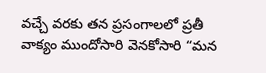వచ్చే వరకు తన ప్రసంగాలలో ప్రతీ వాక్యం ముందోసారి వెనకోసారి “మన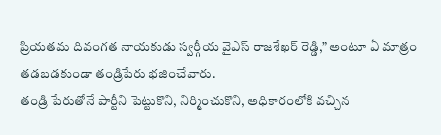ప్రియతమ దివంగత నాయకుడు స్వర్గీయ వైఎస్ రాజశేఖర్ రెడ్డి,” అంటూ ఏ మాత్రం తడబడకుండా తండ్రిపేరు భజించేవారు.
తండ్రి పేరుతోనే పార్టీని పెట్టుకొని, నిర్మించుకొని, అధికారంలోకి వచ్చిన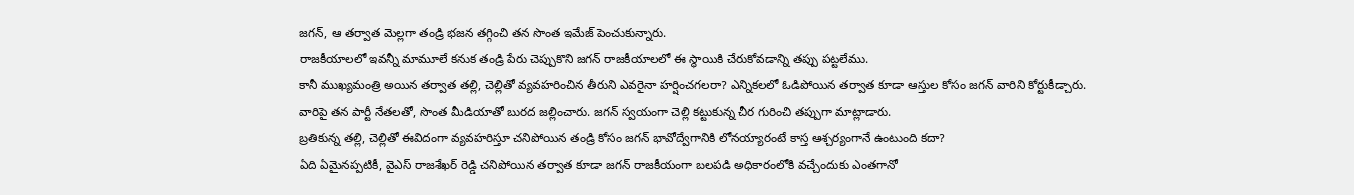జగన్, ఆ తర్వాత మెల్లగా తండ్రి భజన తగ్గించి తన సొంత ఇమేజ్ పెంచుకున్నారు.
రాజకీయాలలో ఇవన్నీ మామూలే కనుక తండ్రి పేరు చెప్పుకొని జగన్ రాజకీయాలలో ఈ స్థాయికి చేరుకోవడాన్ని తప్పు పట్టలేము.
కానీ ముఖ్యమంత్రి అయిన తర్వాత తల్లి, చెల్లితో వ్యవహరించిన తీరుని ఎవరైనా హర్షించగలరా? ఎన్నికలలో ఓడిపోయిన తర్వాత కూడా ఆస్తుల కోసం జగన్ వారిని కోర్టుకీడ్చారు. వారిపై తన పార్టీ నేతలతో, సొంత మీడియాతో బురద జల్లించారు. జగన్ స్వయంగా చెల్లి కట్టుకున్న చీర గురించి తప్పుగా మాట్లాడారు.
బ్రతికున్న తల్లి, చెల్లితో ఈవిదంగా వ్యవహరిస్తూ చనిపోయిన తండ్రి కోసం జగన్ భావోద్వేగానికి లోనయ్యారంటే కాస్త ఆశ్చర్యంగానే ఉంటుంది కదా?
ఏది ఏమైనప్పటికీ, వైఎస్ రాజశేఖర్ రెడ్డి చనిపోయిన తర్వాత కూడా జగన్ రాజకీయంగా బలపడి అధికారంలోకి వచ్చేందుకు ఎంతగానో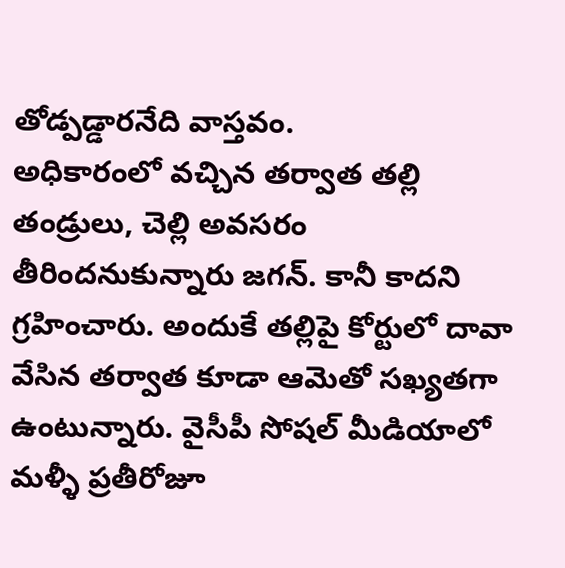తోడ్పడ్డారనేది వాస్తవం.
అధికారంలో వచ్చిన తర్వాత తల్లి తండ్రులు, చెల్లి అవసరం తీరిందనుకున్నారు జగన్. కానీ కాదని గ్రహించారు. అందుకే తల్లిపై కోర్టులో దావా వేసిన తర్వాత కూడా ఆమెతో సఖ్యతగా ఉంటున్నారు. వైసీపీ సోషల్ మీడియాలో మళ్ళీ ప్రతీరోజూ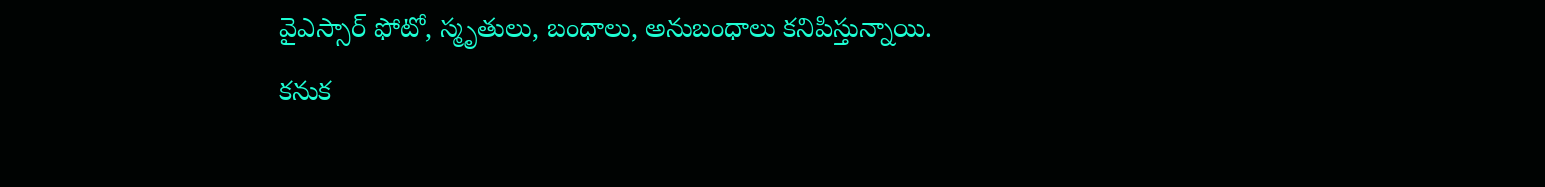వైఎస్సార్ ఫోటో, స్మృతులు, బంధాలు, అనుబంధాలు కనిపిస్తున్నాయి.
కనుక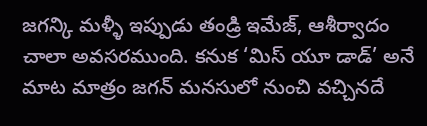జగన్కి మళ్ళీ ఇప్పుడు తండ్రి ఇమేజ్, ఆశీర్వాదం చాలా అవసరముంది. కనుక ‘మిస్ యూ డాడ్’ అనే మాట మాత్రం జగన్ మనసులో నుంచి వచ్చినదే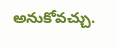అనుకోవచ్చు.